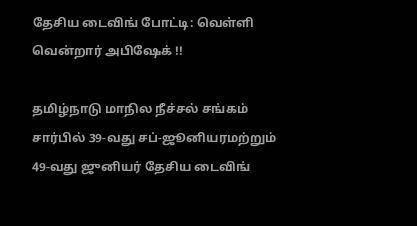தேசிய டைவிங் போட்டி: வெள்ளி வென்றார் அபிஷேக் !!

தமிழ்நாடு மாநில நீச்சல் சங்கம் சார்பில் 39-வது சப்-ஜூனியரமற்றும் 49-வது ஜுனியர் தேசிய டைவிங்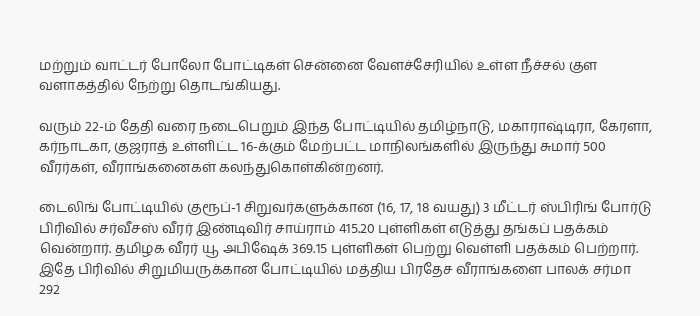மற்றும் வாட்டர் போலோ போட்டிகள் சென்னை வேளச்சேரியில் உள்ள நீச்சல் குள வளாகத்தில் நேற்று தொடங்கியது.

வரும் 22-ம் தேதி வரை நடைபெறும் இந்த போட்டியில் தமிழ்நாடு, மகாராஷ்டிரா, கேரளா, கர்நாடகா, குஜராத் உள்ளிட்ட 16-க்கும் மேற்பட்ட மாநிலங்களில் இருந்து சுமார் 500 வீரர்கள், வீராங்கனைகள் கலந்துகொள்கின்றனர்.

டைலிங் போட்டியில் குரூப்-1 சிறுவர்களுக்கான (16, 17, 18 வயது) 3 மீட்டர் ஸ்பிரிங் போர்டு பிரிவில் சர்வீசஸ் வீரர் இண்டிவிர் சாய்ராம் 415.20 புள்ளிகள் எடுத்து தங்கப் பதக்கம் வென்றார். தமிழக வீரர் யூ அபிஷேக் 369.15 புள்ளிகள் பெற்று வெள்ளி பதக்கம் பெற்றார்.
இதே பிரிவில் சிறுமியருக்கான போட்டியில் மத்திய பிரதேச வீராங்களை பாலக் சர்மா 292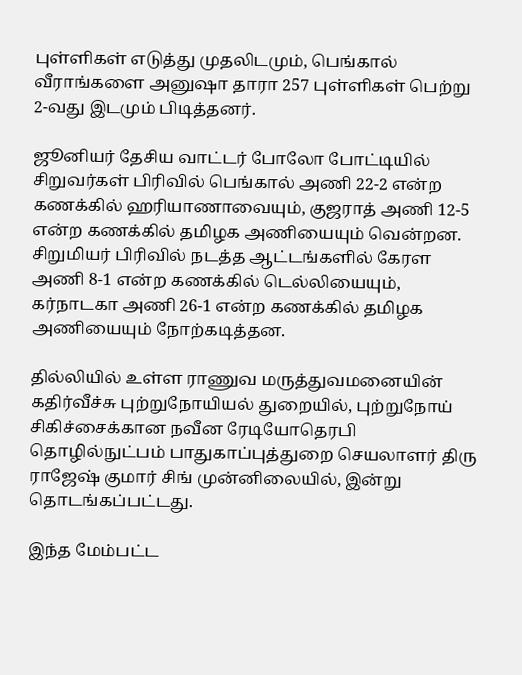புள்ளிகள் எடுத்து முதலிடமும், பெங்கால் வீராங்களை அனுஷா தாரா 257 புள்ளிகள் பெற்று 2-வது இடமும் பிடித்தனர்.

ஜூனியர் தேசிய வாட்டர் போலோ போட்டியில் சிறுவர்கள் பிரிவில் பெங்கால் அணி 22-2 என்ற கணக்கில் ஹரியாணாவையும், குஜராத் அணி 12-5 என்ற கணக்கில் தமிழக அணியையும் வென்றன. சிறுமியர் பிரிவில் நடத்த ஆட்டங்களில் கேரள அணி 8-1 என்ற கணக்கில் டெல்லியையும், கர்நாடகா அணி 26-1 என்ற கணக்கில் தமிழக அணியையும் நோற்கடித்தன.

தில்லியில் உள்ள ராணுவ மருத்துவமனையின் கதிர்வீச்சு புற்றுநோயியல் துறையில், புற்றுநோய் சிகிச்சைக்கான நவீன ரேடியோதெரபி தொழில்நுட்பம் பாதுகாப்புத்துறை செயலாளர் திரு ராஜேஷ் குமார் சிங் முன்னிலையில், இன்று தொடங்கப்பட்டது.

இந்த மேம்பட்ட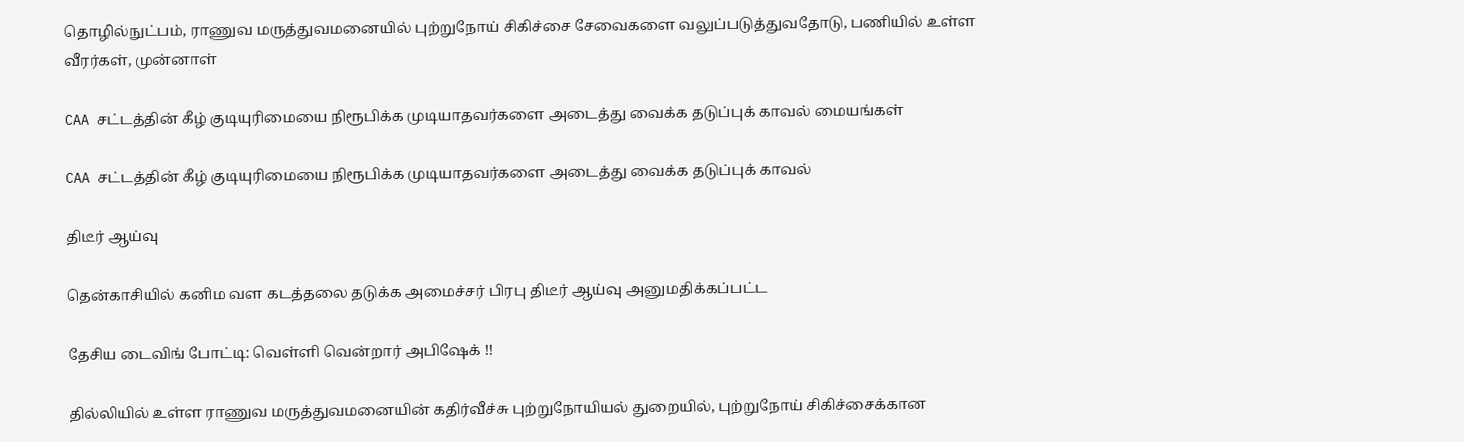தொழில்நுட்பம், ராணுவ மருத்துவமனையில் புற்றுநோய் சிகிச்சை சேவைகளை வலுப்படுத்துவதோடு, பணியில் உள்ள வீரர்கள், முன்னாள்

CAA சட்டத்தின் கீழ் குடியுரிமையை நிரூபிக்க முடியாதவர்களை அடைத்து வைக்க தடுப்புக் காவல் மையங்கள்

CAA சட்டத்தின் கீழ் குடியுரிமையை நிரூபிக்க முடியாதவர்களை அடைத்து வைக்க தடுப்புக் காவல்

திடீர் ஆய்வு

தென்காசியில் கனிம வள கடத்தலை தடுக்க அமைச்சர் பிரபு திடீர் ஆய்வு அனுமதிக்கப்பட்ட

தேசிய டைவிங் போட்டி: வெள்ளி வென்றார் அபிஷேக் !!

தில்லியில் உள்ள ராணுவ மருத்துவமனையின் கதிர்வீச்சு புற்றுநோயியல் துறையில், புற்றுநோய் சிகிச்சைக்கான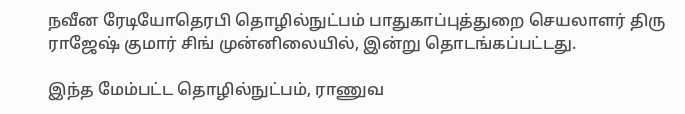நவீன ரேடியோதெரபி தொழில்நுட்பம் பாதுகாப்புத்துறை செயலாளர் திரு ராஜேஷ் குமார் சிங் முன்னிலையில், இன்று தொடங்கப்பட்டது.

இந்த மேம்பட்ட தொழில்நுட்பம், ராணுவ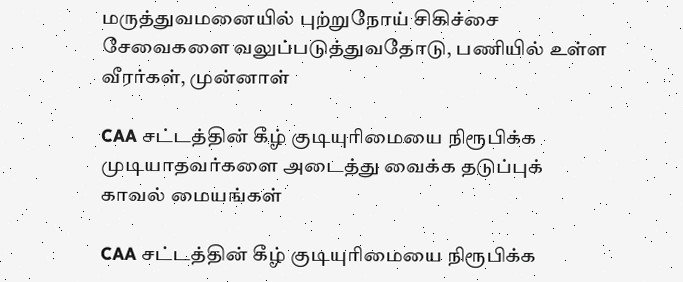மருத்துவமனையில் புற்றுநோய் சிகிச்சை சேவைகளை வலுப்படுத்துவதோடு, பணியில் உள்ள வீரர்கள், முன்னாள்

CAA சட்டத்தின் கீழ் குடியுரிமையை நிரூபிக்க முடியாதவர்களை அடைத்து வைக்க தடுப்புக் காவல் மையங்கள்

CAA சட்டத்தின் கீழ் குடியுரிமையை நிரூபிக்க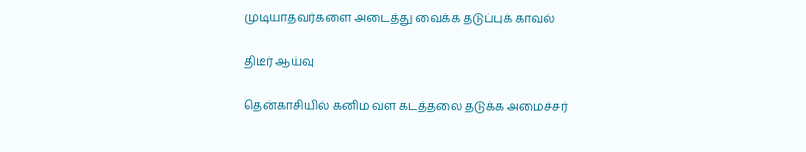முடியாதவர்களை அடைத்து வைக்க தடுப்புக் காவல்

திடீர் ஆய்வு

தென்காசியில் கனிம வள கடத்தலை தடுக்க அமைச்சர்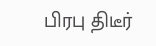பிரபு திடீர்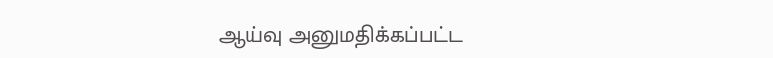ஆய்வு அனுமதிக்கப்பட்ட